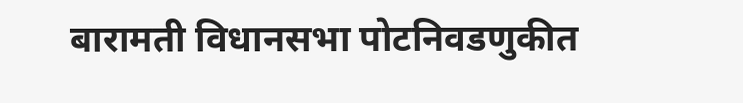बारामती विधानसभा पोटनिवडणुकीत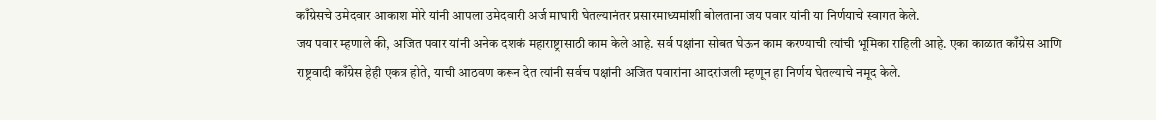काँग्रेसचे उमेदवार आकाश मोरे यांनी आपला उमेदवारी अर्ज माघारी घेतल्यानंतर प्रसारमाध्यमांशी बोलताना जय पवार यांनी या निर्णयाचे स्वागत केले.
जय पवार म्हणाले की, अजित पवार यांनी अनेक दशकं महाराष्ट्रासाठी काम केले आहे. सर्व पक्षांना सोबत घेऊन काम करण्याची त्यांची भूमिका राहिली आहे. एका काळात काँग्रेस आणि राष्ट्रवादी काँग्रेस हेही एकत्र होते, याची आठवण करून देत त्यांनी सर्वच पक्षांनी अजित पवारांना आदरांजली म्हणून हा निर्णय घेतल्याचे नमूद केले.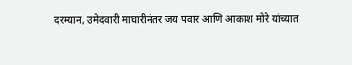दरम्यान, उमेदवारी माघारीनंतर जय पवार आणि आकाश मोरे यांच्यात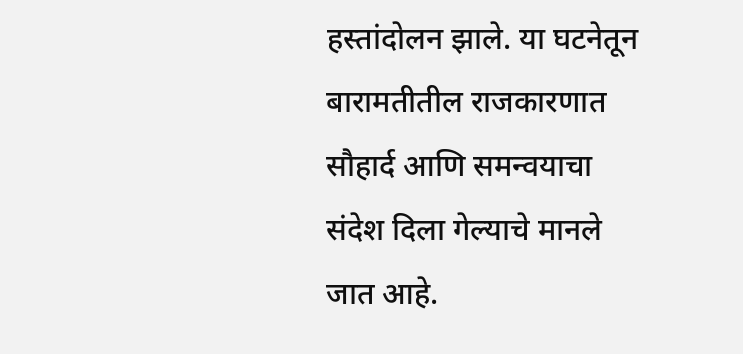हस्तांदोलन झाले. या घटनेतून बारामतीतील राजकारणात सौहार्द आणि समन्वयाचा संदेश दिला गेल्याचे मानले जात आहे.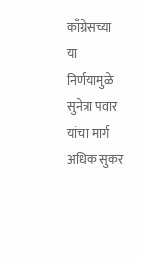काँग्रेसच्या या निर्णयामुळे सुनेत्रा पवार यांचा मार्ग अधिक सुकर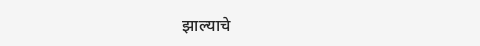झाल्याचे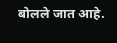बोलले जात आहे.